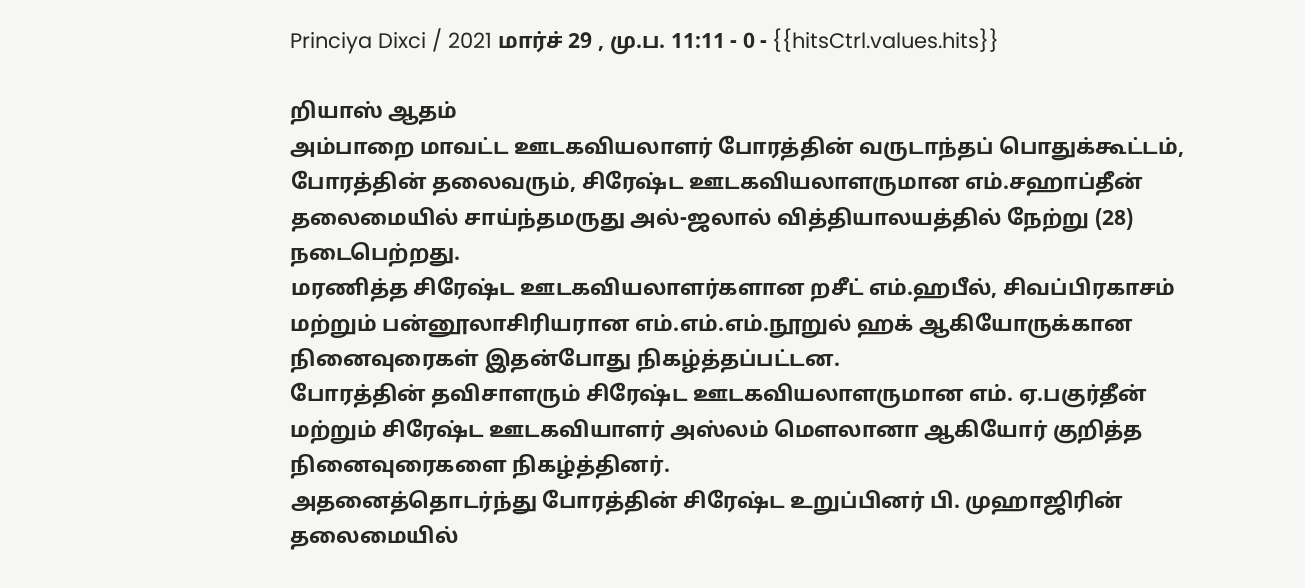Princiya Dixci / 2021 மார்ச் 29 , மு.ப. 11:11 - 0 - {{hitsCtrl.values.hits}}

றியாஸ் ஆதம்
அம்பாறை மாவட்ட ஊடகவியலாளர் போரத்தின் வருடாந்தப் பொதுக்கூட்டம், போரத்தின் தலைவரும், சிரேஷ்ட ஊடகவியலாளருமான எம்.சஹாப்தீன் தலைமையில் சாய்ந்தமருது அல்-ஜலால் வித்தியாலயத்தில் நேற்று (28) நடைபெற்றது.
மரணித்த சிரேஷ்ட ஊடகவியலாளர்களான றசீட் எம்.ஹபீல், சிவப்பிரகாசம் மற்றும் பன்னூலாசிரியரான எம்.எம்.எம்.நூறுல் ஹக் ஆகியோருக்கான நினைவுரைகள் இதன்போது நிகழ்த்தப்பட்டன.
போரத்தின் தவிசாளரும் சிரேஷ்ட ஊடகவியலாளருமான எம். ஏ.பகுர்தீன் மற்றும் சிரேஷ்ட ஊடகவியாளர் அஸ்லம் மௌலானா ஆகியோர் குறித்த நினைவுரைகளை நிகழ்த்தினர்.
அதனைத்தொடர்ந்து போரத்தின் சிரேஷ்ட உறுப்பினர் பி. முஹாஜிரின் தலைமையில்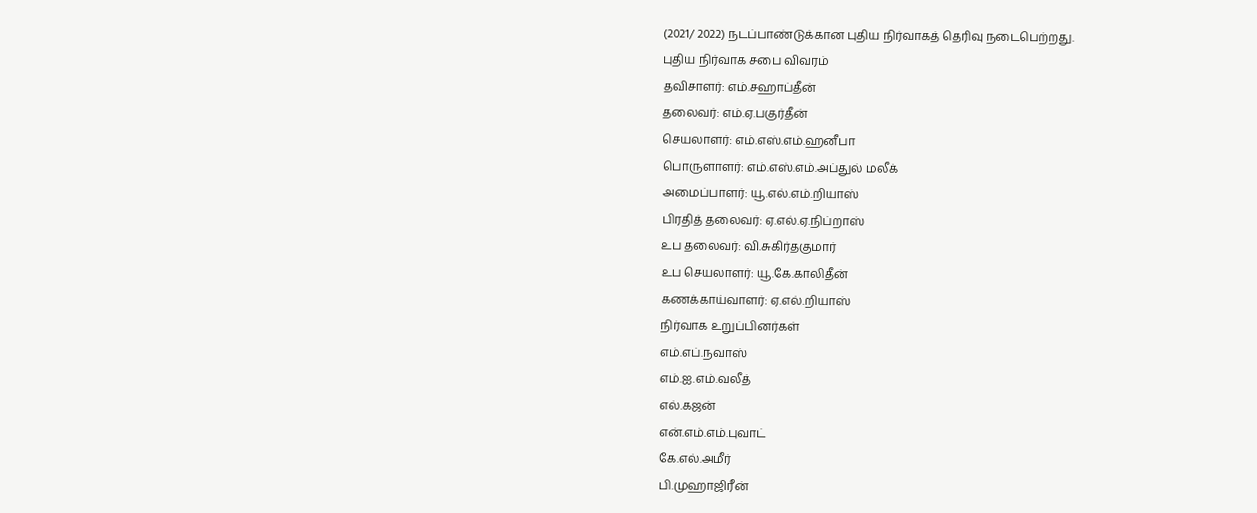(2021/ 2022) நடப்பாண்டுக்கான புதிய நிர்வாகத் தெரிவு நடைபெற்றது.
புதிய நிர்வாக சபை விவரம்
தவிசாளர்: எம்.சஹாப்தீன்
தலைவர்: எம்.ஏ.பகுர்தீன்
செயலாளர்: எம்.எஸ்.எம்.ஹனீபா
பொருளாளர்: எம்.எஸ்.எம்.அப்துல் மலீக்
அமைப்பாளர்: யூ.எல்.எம்.றியாஸ்
பிரதித் தலைவர்: ஏ.எல்.ஏ.நிப்றாஸ்
உப தலைவர்: வி.சுகிர்தகுமார்
உப செயலாளர்: யூ.கே.காலிதீன்
கணக்காய்வாளர்: ஏ.எல்.றியாஸ்
நிர்வாக உறுப்பினர்கள்
எம்.எப்.நவாஸ்
எம்.ஐ.எம்.வலீத்
எல்.கஜன்
என்.எம்.எம்.புவாட்
கே.எல்.அமீர்
பி.முஹாஜிரீன்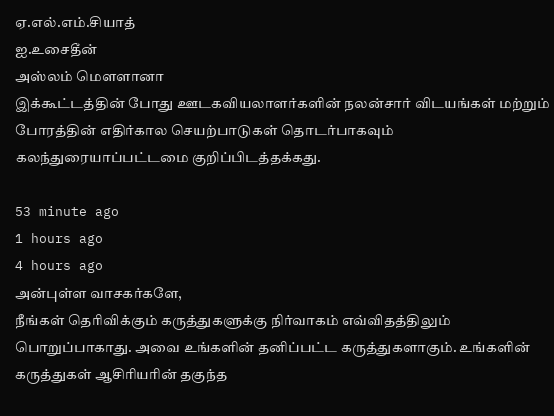ஏ.எல்.எம்.சியாத்
ஐ.உசைதீன்
அஸ்லம் மௌளானா
இக்கூட்டத்தின் போது ஊடகவியலாளர்களின் நலன்சார் விடயங்கள் மற்றும் போரத்தின் எதிர்கால செயற்பாடுகள் தொடர்பாகவும் கலந்துரையாப்பட்டமை குறிப்பிடத்தக்கது.

53 minute ago
1 hours ago
4 hours ago
அன்புள்ள வாசகர்களே,
நீங்கள் தெரிவிக்கும் கருத்துகளுக்கு நிர்வாகம் எவ்விதத்திலும் பொறுப்பாகாது. அவை உங்களின் தனிப்பட்ட கருத்துகளாகும். உங்களின் கருத்துகள் ஆசிரியரின் தகுந்த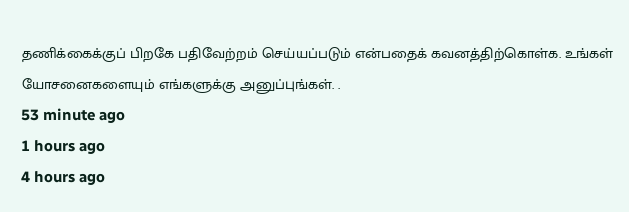தணிக்கைக்குப் பிறகே பதிவேற்றம் செய்யப்படும் என்பதைக் கவனத்திற்கொள்க. உங்கள் யோசனைகளையும் எங்களுக்கு அனுப்புங்கள். .
53 minute ago
1 hours ago
4 hours ago